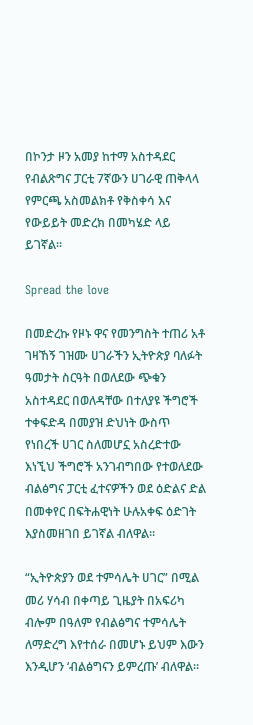በኮንታ ዞን አመያ ከተማ አስተዳደር የብልጽግና ፓርቲ 7ኛውን ሀገራዊ ጠቅላላ የምርጫ አስመልክቶ የቅስቀሳ እና የውይይት መድረክ በመካሄድ ላይ ይገኛል።

Spread the love

በመድረኩ የዞኑ ዋና የመንግስት ተጠሪ አቶ ገዛኸኝ ገዝሙ ሀገራችን ኢትዮጵያ ባለፉት ዓመታት ስርዓት በወለደው ጭቁን አስተዳደር በወለዳቸው በተለያዩ ችግሮች ተቀፍድዳ በመያዝ ድህነት ውስጥ የነበረች ሀገር ስለመሆኗ አስረድተው እነኚህ ችግሮች አንገብግበው የተወለደው ብልፅግና ፓርቲ ፈተናዎችን ወደ ዕድልና ድል በመቀየር በፍትሐዊነት ሁሉአቀፍ ዕድገት እያስመዘገበ ይገኛል ብለዋል።

“ኢትዮጵያን ወደ ተምሳሌት ሀገር” በሚል መሪ ሃሳብ በቀጣይ ጊዜያት በአፍሪካ ብሎም በዓለም የብልፅግና ተምሳሌት ለማድረግ እየተሰራ በመሆኑ ይህም እውን እንዲሆን ‘ብልፅግናን ይምረጡ’ ብለዋል።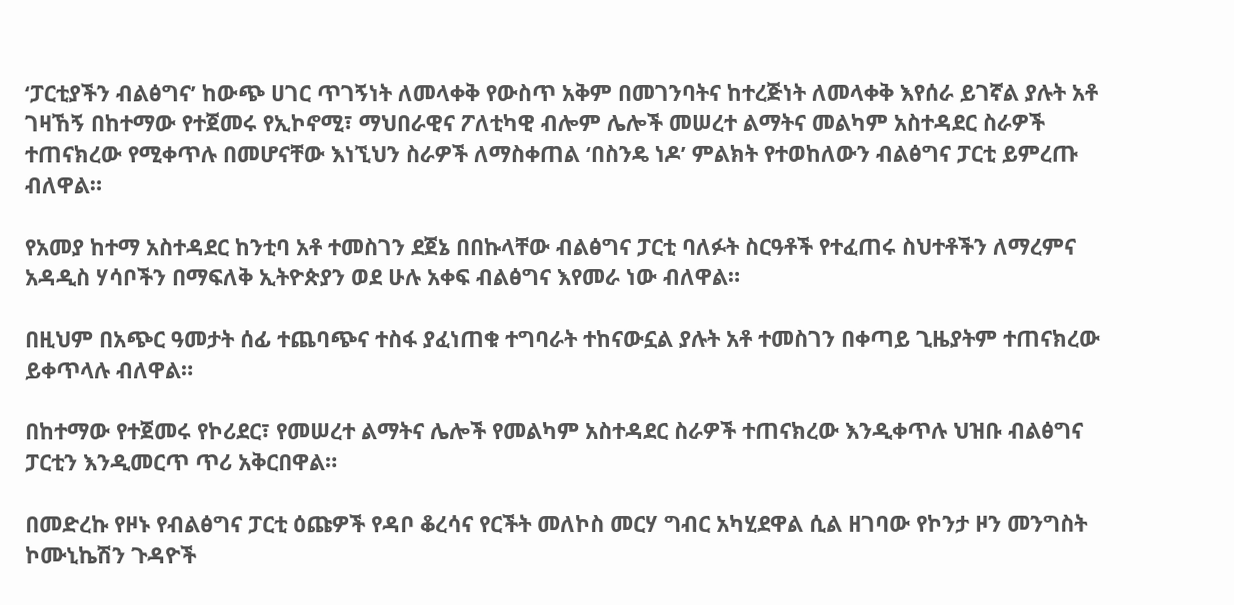‘ፓርቲያችን ብልፅግና’ ከውጭ ሀገር ጥገኝነት ለመላቀቅ የውስጥ አቅም በመገንባትና ከተረጅነት ለመላቀቅ እየሰራ ይገኛል ያሉት አቶ ገዛኸኝ በከተማው የተጀመሩ የኢኮኖሚ፣ ማህበራዊና ፖለቲካዊ ብሎም ሌሎች መሠረተ ልማትና መልካም አስተዳደር ስራዎች ተጠናክረው የሚቀጥሉ በመሆናቸው እነኚህን ስራዎች ለማስቀጠል ‘በስንዴ ነዶ’ ምልክት የተወከለውን ብልፅግና ፓርቲ ይምረጡ ብለዋል።

የአመያ ከተማ አስተዳደር ከንቲባ አቶ ተመስገን ደጀኔ በበኩላቸው ብልፅግና ፓርቲ ባለፉት ስርዓቶች የተፈጠሩ ስህተቶችን ለማረምና አዳዲስ ሃሳቦችን በማፍለቅ ኢትዮጵያን ወደ ሁሉ አቀፍ ብልፅግና እየመራ ነው ብለዋል።

በዚህም በአጭር ዓመታት ሰፊ ተጨባጭና ተስፋ ያፈነጠቁ ተግባራት ተከናውኗል ያሉት አቶ ተመስገን በቀጣይ ጊዜያትም ተጠናክረው ይቀጥላሉ ብለዋል።

በከተማው የተጀመሩ የኮሪደር፣ የመሠረተ ልማትና ሌሎች የመልካም አስተዳደር ስራዎች ተጠናክረው እንዲቀጥሉ ህዝቡ ብልፅግና ፓርቲን እንዲመርጥ ጥሪ አቅርበዋል።

በመድረኩ የዞኑ የብልፅግና ፓርቲ ዕጩዎች የዳቦ ቆረሳና የርችት መለኮስ መርሃ ግብር አካሂደዋል ሲል ዘገባው የኮንታ ዞን መንግስት ኮሙኒኬሽን ጉዳዮች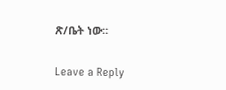ጽ/ቤት ነው።

Leave a Reply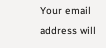Your email address will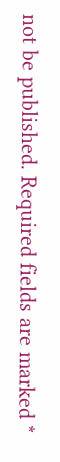not be published. Required fields are marked *